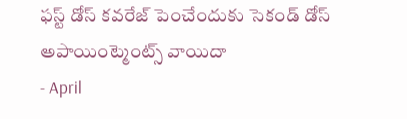ఫస్ట్ డోస్ కవరేజ్ పెంచేందుకు సెకండ్ డోస్ అపాయింట్మెంట్స్ వాయిదా
- April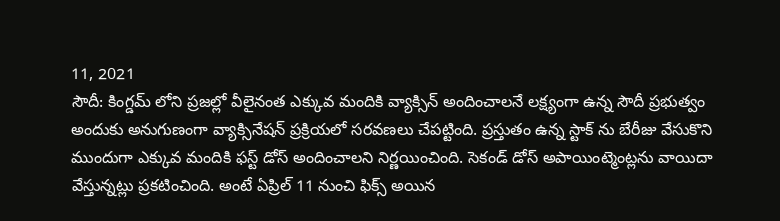11, 2021
సౌదీ: కింగ్డమ్ లోని ప్రజల్లో వీలైనంత ఎక్కువ మందికి వ్యాక్సిన్ అందించాలనే లక్ష్యంగా ఉన్న సౌదీ ప్రభుత్వం అందుకు అనుగుణంగా వ్యాక్సినేషన్ ప్రక్రియలో సరవణలు చేపట్టింది. ప్రస్తుతం ఉన్న స్టాక్ ను బేరీజు వేసుకొని ముందుగా ఎక్కువ మందికి ఫస్ట్ డోస్ అందించాలని నిర్ణయించింది. సెకండ్ డోస్ అపాయింట్మెంట్లను వాయిదా వేస్తున్నట్లు ప్రకటించింది. అంటే ఏప్రిల్ 11 నుంచి ఫిక్స్ అయిన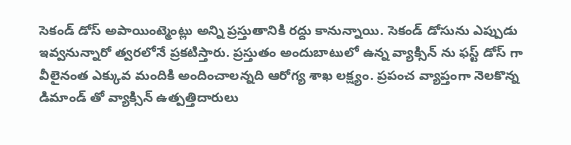సెకండ్ డోస్ అపాయింట్మెంట్లు అన్ని ప్రస్తుతానికి రద్దు కానున్నాయి. సెకండ్ డోసును ఎప్పుడు ఇవ్వనున్నారో త్వరలోనే ప్రకటిస్తారు. ప్రస్తుతం అందుబాటులో ఉన్న వ్యాక్సిన్ ను ఫస్ట్ డోస్ గా వీలైనంత ఎక్కువ మందికి అందించాలన్నది ఆరోగ్య శాఖ లక్ష్యం. ప్రపంచ వ్యాప్తంగా నెలకొన్న డిమాండ్ తో వ్యాక్సిన్ ఉత్పత్తిదారులు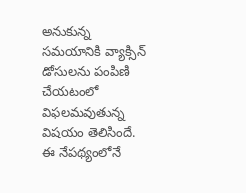అనుకున్న సమయానికి వ్యాక్సిన్ డోసులను పంపిణి చేయటంలో విఫలమవుతున్న విషయం తెలిసిందే. ఈ నేపథ్యంలోనే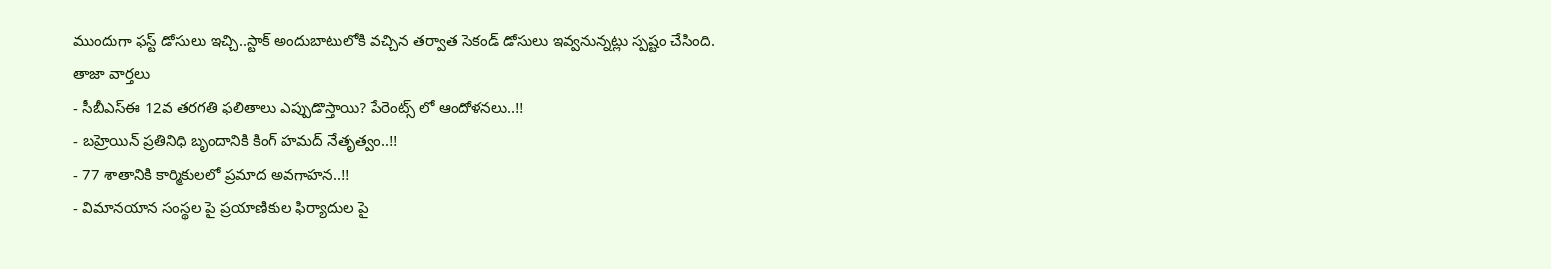ముందుగా ఫస్ట్ డోసులు ఇచ్చి..స్టాక్ అందుబాటులోకి వచ్చిన తర్వాత సెకండ్ డోసులు ఇవ్వనున్నట్లు స్పష్టం చేసింది.
తాజా వార్తలు
- సీబీఎస్ఈ 12వ తరగతి ఫలితాలు ఎప్పుడొస్తాయి? పేరెంట్స్ లో ఆందోళనలు..!!
- బహ్రెయిన్ ప్రతినిధి బృందానికి కింగ్ హమద్ నేతృత్వం..!!
- 77 శాతానికి కార్మికులలో ప్రమాద అవగాహన..!!
- విమానయాన సంస్థల పై ప్రయాణికుల ఫిర్యాదుల పై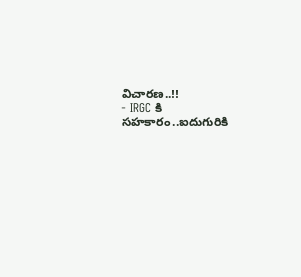విచారణ..!!
- IRGC కి సహకారం..ఐదుగురికి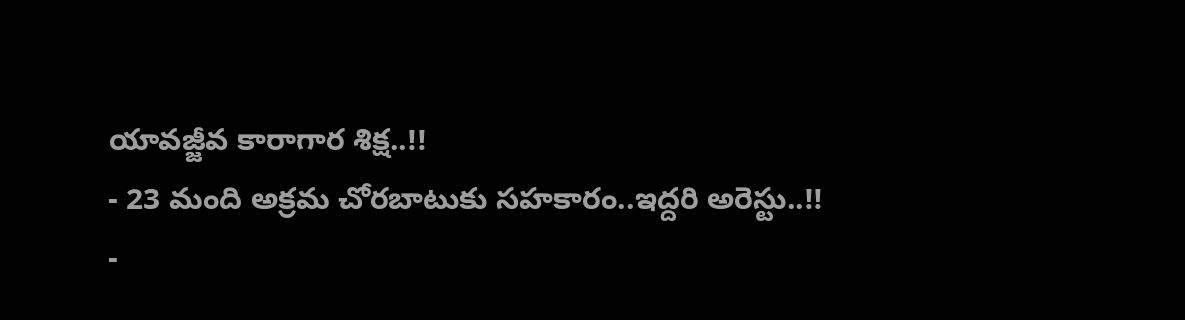యావజ్జీవ కారాగార శిక్ష..!!
- 23 మంది అక్రమ చోరబాటుకు సహకారం..ఇద్దరి అరెస్టు..!!
-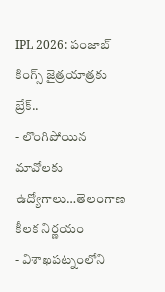IPL 2026: పంజాబ్ కింగ్స్ జైత్రయాత్రకు బ్రేక్..
- లొంగిపోయిన మావోలకు ఉద్యోగాలు…తెలంగాణ కీలక నిర్ణయం
- విశాఖపట్నంలోని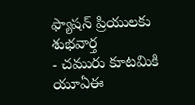ఫ్యాషన్ ప్రియులకు శుభవార్త
- చమురు కూటమికి యూఏఈ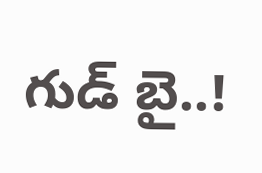గుడ్ బై..!